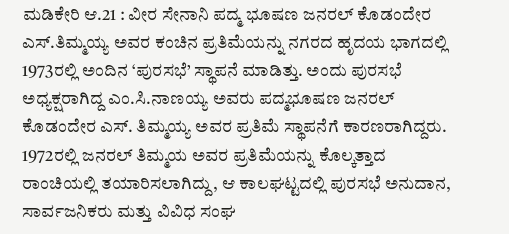ಮಡಿಕೇರಿ ಆ.21 : ವೀರ ಸೇನಾನಿ ಪದ್ಮ ಭೂಷಣ ಜನರಲ್ ಕೊಡಂದೇರ ಎಸ್.ತಿಮ್ಮಯ್ಯ ಅವರ ಕಂಚಿನ ಪ್ರತಿಮೆಯನ್ನು ನಗರದ ಹೃದಯ ಭಾಗದಲ್ಲಿ 1973ರಲ್ಲಿ ಅಂದಿನ ‘ಪುರಸಭೆ’ ಸ್ಥಾಪನೆ ಮಾಡಿತ್ತು. ಅಂದು ಪುರಸಭೆ ಅಧ್ಯಕ್ಷರಾಗಿದ್ದ ಎಂ.ಸಿ.ನಾಣಯ್ಯ ಅವರು ಪದ್ಮಭೂಷಣ ಜನರಲ್ ಕೊಡಂದೇರ ಎಸ್. ತಿಮ್ಮಯ್ಯ ಅವರ ಪ್ರತಿಮೆ ಸ್ಥಾಪನೆಗೆ ಕಾರಣರಾಗಿದ್ದರು.
1972ರಲ್ಲಿ ಜನರಲ್ ತಿಮ್ಮಯ ಅವರ ಪ್ರತಿಮೆಯನ್ನು ಕೊಲ್ಕತ್ತಾದ ರಾಂಚಿಯಲ್ಲಿ ತಯಾರಿಸಲಾಗಿದ್ದು, ಆ ಕಾಲಘಟ್ಟದಲ್ಲಿ ಪುರಸಭೆ ಅನುದಾನ, ಸಾರ್ವಜನಿಕರು ಮತ್ತು ವಿವಿಧ ಸಂಘ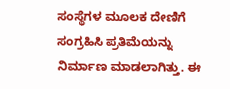ಸಂಸ್ಥೆಗಳ ಮೂಲಕ ದೇಣಿಗೆ ಸಂಗ್ರಹಿಸಿ ಪ್ರತಿಮೆಯನ್ನು ನಿರ್ಮಾಣ ಮಾಡಲಾಗಿತ್ತು. ಈ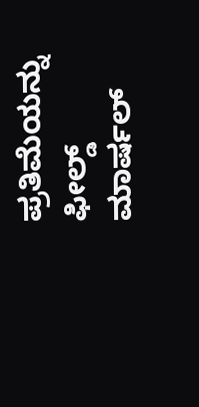ಪ್ರತಿಮೆಯನ್ನು ಫೀಲ್ಡ್ ಮಾರ್ಷಲ್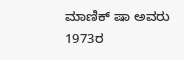ಮಾಣಿಕ್ ಷಾ ಅವರು 1973ರ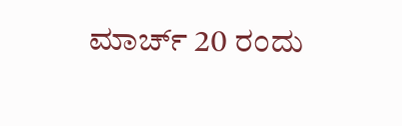ಮಾರ್ಚ್ 20 ರಂದು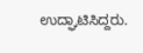ಉದ್ಘಾಟಿಸಿದ್ದರು.